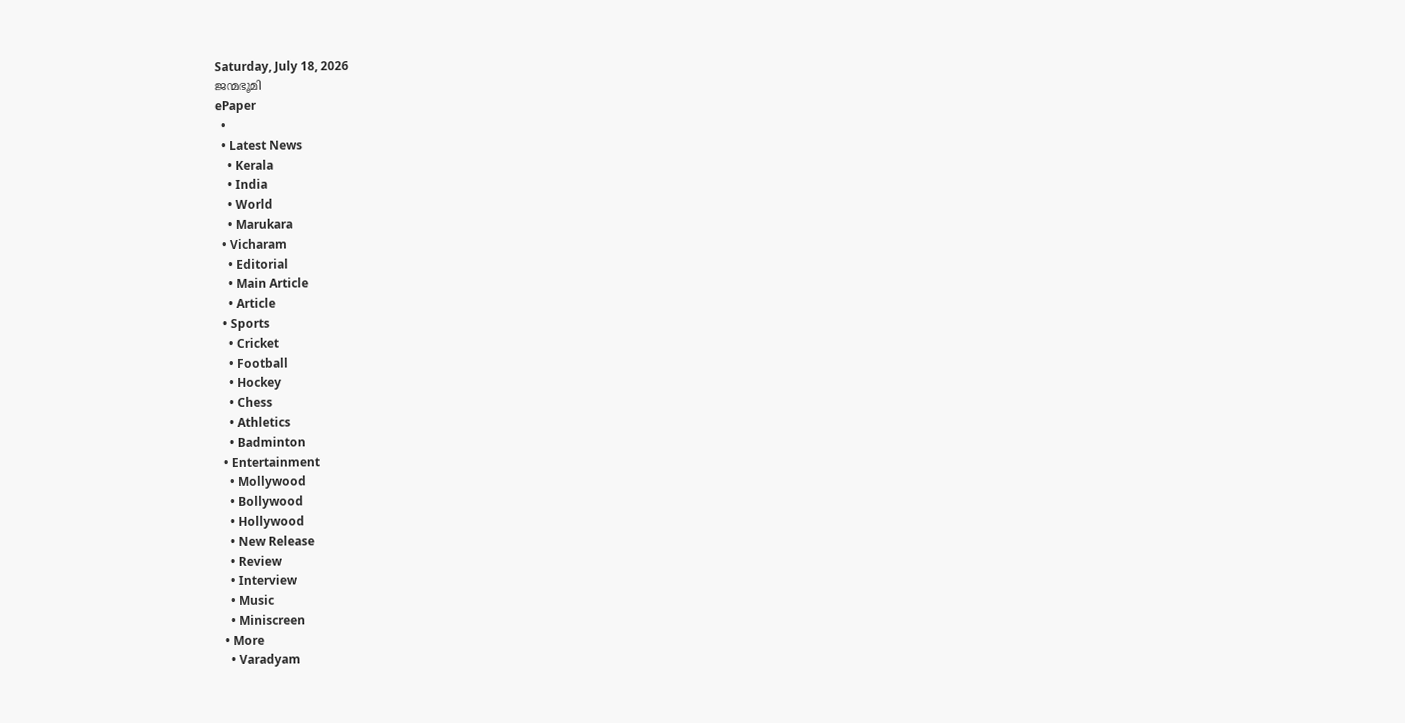Saturday, July 18, 2026
ജന്മഭൂമി
ePaper
  •
  • Latest News
    • Kerala
    • India
    • World
    • Marukara
  • Vicharam
    • Editorial
    • Main Article
    • Article
  • Sports
    • Cricket
    • Football
    • Hockey
    • Chess
    • Athletics
    • Badminton
  • Entertainment
    • Mollywood
    • Bollywood
    • Hollywood
    • New Release
    • Review
    • Interview
    • Music
    • Miniscreen
  • More
    • Varadyam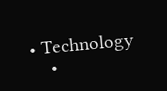• Technology
    •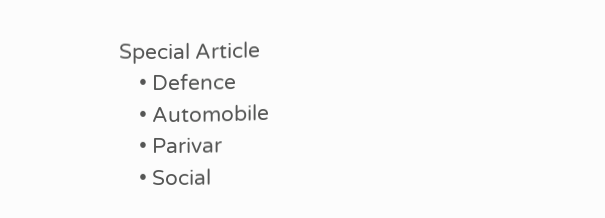Special Article
    • Defence
    • Automobile
    • Parivar
    • Social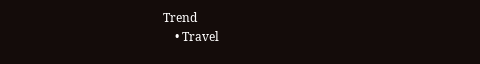Trend
    • Travel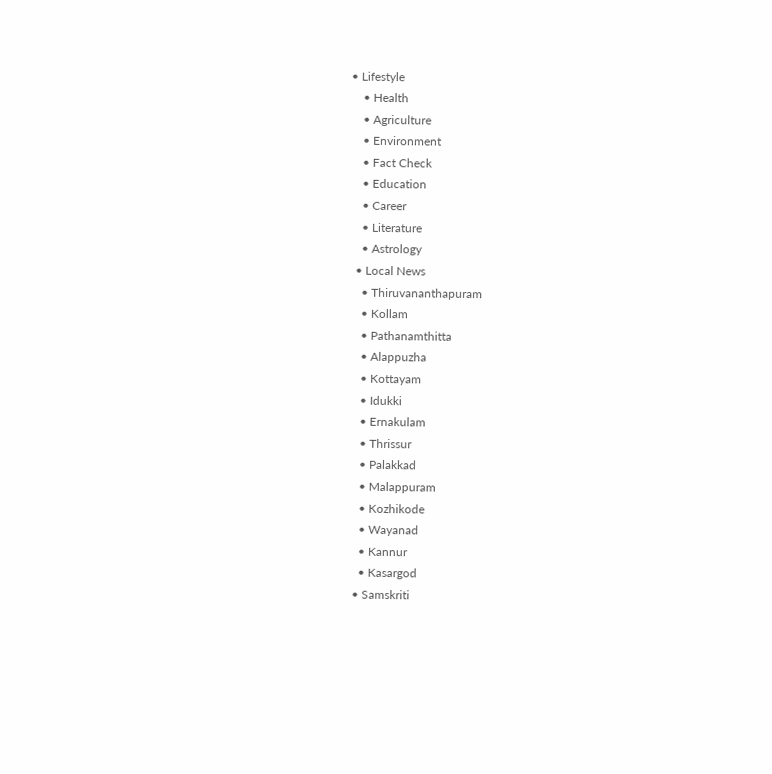• Lifestyle
    • Health
    • Agriculture
    • Environment
    • Fact Check
    • Education
    • Career
    • Literature
    • Astrology
  • Local News
    • Thiruvananthapuram
    • Kollam
    • Pathanamthitta
    • Alappuzha
    • Kottayam
    • Idukki
    • Ernakulam
    • Thrissur
    • Palakkad
    • Malappuram
    • Kozhikode
    • Wayanad
    • Kannur
    • Kasargod
  • Samskriti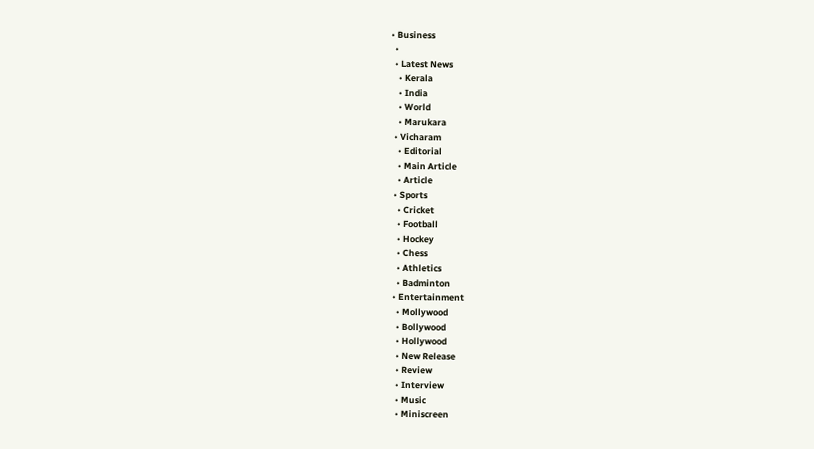• Business
  •
  • Latest News
    • Kerala
    • India
    • World
    • Marukara
  • Vicharam
    • Editorial
    • Main Article
    • Article
  • Sports
    • Cricket
    • Football
    • Hockey
    • Chess
    • Athletics
    • Badminton
  • Entertainment
    • Mollywood
    • Bollywood
    • Hollywood
    • New Release
    • Review
    • Interview
    • Music
    • Miniscreen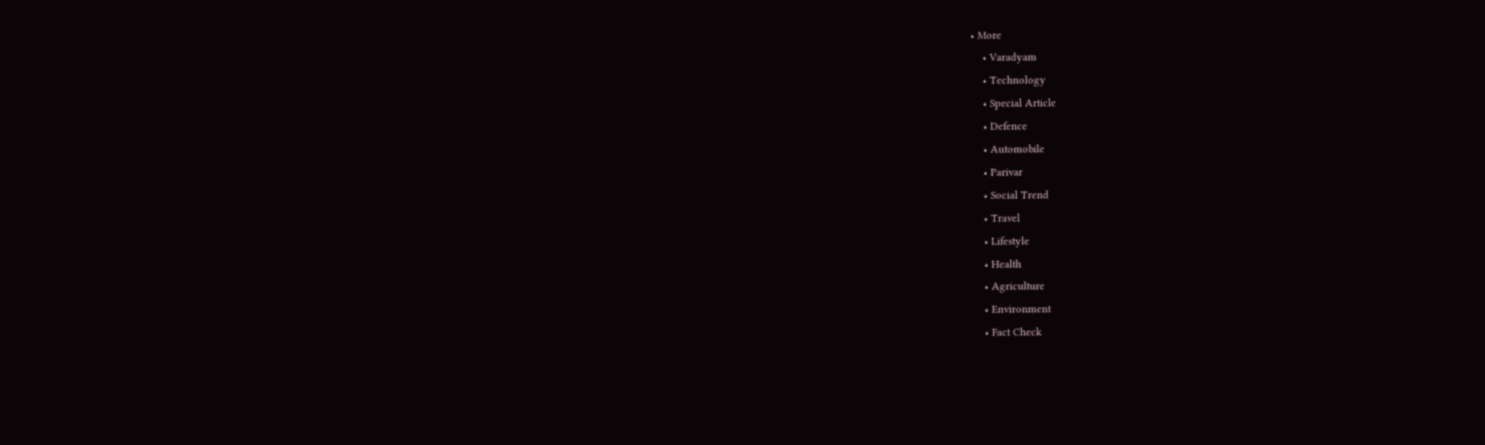• More
    • Varadyam
    • Technology
    • Special Article
    • Defence
    • Automobile
    • Parivar
    • Social Trend
    • Travel
    • Lifestyle
    • Health
    • Agriculture
    • Environment
    • Fact Check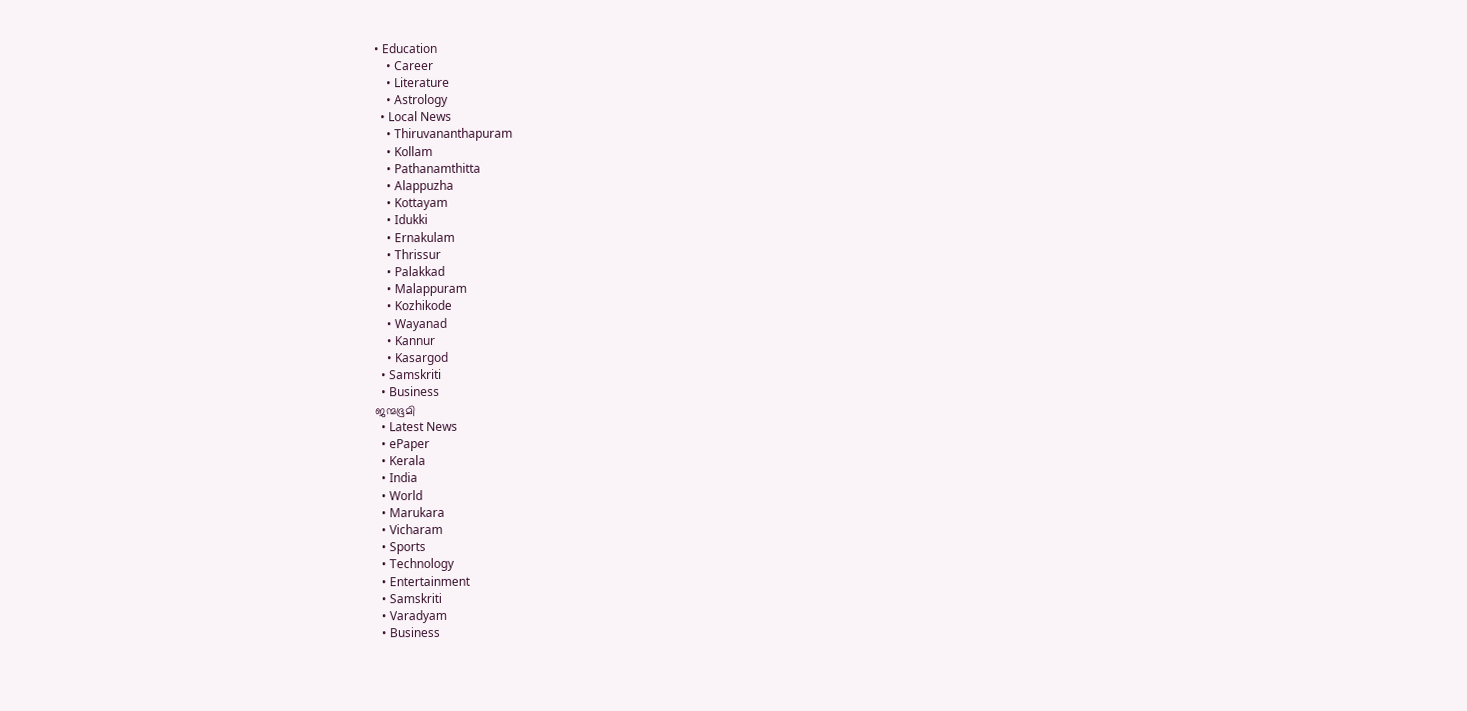• Education
    • Career
    • Literature
    • Astrology
  • Local News
    • Thiruvananthapuram
    • Kollam
    • Pathanamthitta
    • Alappuzha
    • Kottayam
    • Idukki
    • Ernakulam
    • Thrissur
    • Palakkad
    • Malappuram
    • Kozhikode
    • Wayanad
    • Kannur
    • Kasargod
  • Samskriti
  • Business
ജന്മഭൂമി
  • Latest News
  • ePaper
  • Kerala
  • India
  • World
  • Marukara
  • Vicharam
  • Sports
  • Technology
  • Entertainment
  • Samskriti
  • Varadyam
  • Business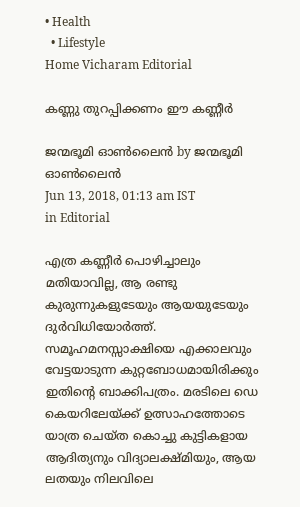• Health
  • Lifestyle
Home Vicharam Editorial

കണ്ണു തുറപ്പിക്കണം ഈ കണ്ണീര്‍

ജന്മഭൂമി ഓണ്‍ലൈന്‍ by ജന്മഭൂമി ഓണ്‍ലൈന്‍
Jun 13, 2018, 01:13 am IST
in Editorial

എത്ര കണ്ണീര്‍ പൊഴിച്ചാലും മതിയാവില്ല, ആ രണ്ടു കുരുന്നുകളുടേയും ആയയുടേയും ദുര്‍വിധിയോര്‍ത്ത്. സമൂഹമനസ്സാക്ഷിയെ എക്കാലവും വേട്ടയാടുന്ന കുറ്റബോധമായിരിക്കും ഇതിന്റെ ബാക്കിപത്രം. മരടിലെ ഡെ കെയറിലേയ്‌ക്ക് ഉത്സാഹത്തോടെ യാത്ര ചെയ്ത കൊച്ചു കുട്ടികളായ ആദിത്യനും വിദ്യാലക്ഷ്മിയും, ആയ ലതയും നിലവിലെ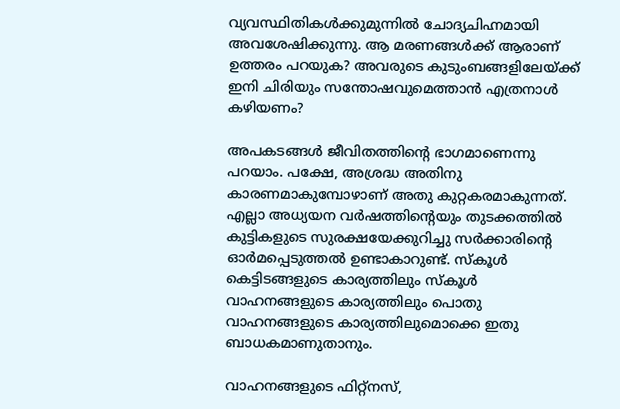വ്യവസ്ഥിതികള്‍ക്കുമുന്നില്‍ ചോദ്യചിഹ്നമായി അവശേഷിക്കുന്നു. ആ മരണങ്ങള്‍ക്ക് ആരാണ് ഉത്തരം പറയുക? അവരുടെ കുടുംബങ്ങളിലേയ്‌ക്ക് ഇനി ചിരിയും സന്തോഷവുമെത്താന്‍ എത്രനാള്‍ കഴിയണം?

അപകടങ്ങള്‍ ജീവിതത്തിന്റെ ഭാഗമാണെന്നു പറയാം. പക്ഷേ, അശ്രദ്ധ അതിനു കാരണമാകുമ്പോഴാണ് അതു കുറ്റകരമാകുന്നത്. എല്ലാ അധ്യയന വര്‍ഷത്തിന്റെയും തുടക്കത്തില്‍ കുട്ടികളുടെ സുരക്ഷയേക്കുറിച്ചു സര്‍ക്കാരിന്റെ ഓര്‍മപ്പെടുത്തല്‍ ഉണ്ടാകാറുണ്ട്. സ്‌കൂള്‍ കെട്ടിടങ്ങളുടെ കാര്യത്തിലും സ്‌കൂള്‍ വാഹനങ്ങളുടെ കാര്യത്തിലും പൊതു വാഹനങ്ങളുടെ കാര്യത്തിലുമൊക്കെ ഇതു ബാധകമാണുതാനും.

വാഹനങ്ങളുടെ ഫിറ്റ്നസ്,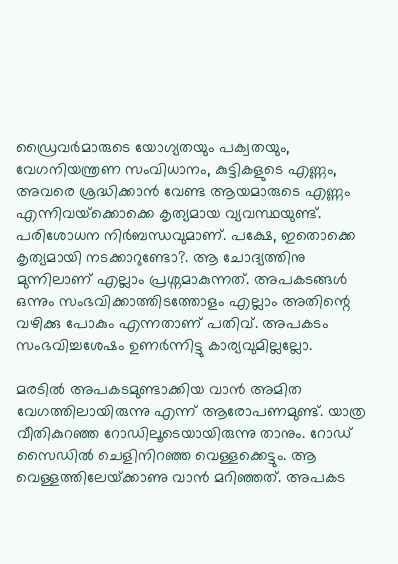ഡ്രൈവര്‍മാരുടെ യോഗ്യതയും പക്വതയും, വേഗനിയന്ത്രണ സംവിധാനം, കുട്ടികളുടെ എണ്ണം, അവരെ ശ്രദ്ധിക്കാന്‍ വേണ്ട ആയമാരുടെ എണ്ണം എന്നിവയ്‌ക്കൊക്കെ കൃത്യമായ വ്യവസ്ഥയുണ്ട്. പരിശോധന നിര്‍ബന്ധവുമാണ്. പക്ഷേ, ഇതൊക്കെ കൃത്യമായി നടക്കാറുണ്ടോ?. ആ ചോദ്യത്തിനു മുന്നിലാണ് എല്ലാം പ്രശ്നമാകുന്നത്. അപകടങ്ങള്‍ ഒന്നും സംഭവിക്കാത്തിടത്തോളം എല്ലാം അതിന്റെ വഴിക്കു പോകും എന്നതാണ് പതിവ്. അപകടം സംഭവിച്ചശേഷം ഉണര്‍ന്നിട്ടു കാര്യവുമില്ലല്ലോ.

മരടില്‍ അപകടമുണ്ടാക്കിയ വാന്‍ അമിത വേഗത്തിലായിരുന്നു എന്ന് ആരോപണമുണ്ട്. യാത്ര വീതികുറഞ്ഞ റോഡിലൂടെയായിരുന്നു താനും. റോഡ് സൈഡില്‍ ചെളിനിറഞ്ഞ വെള്ളക്കെട്ടും. ആ വെള്ളത്തിലേയ്‌ക്കാണു വാന്‍ മറിഞ്ഞത്. അപകട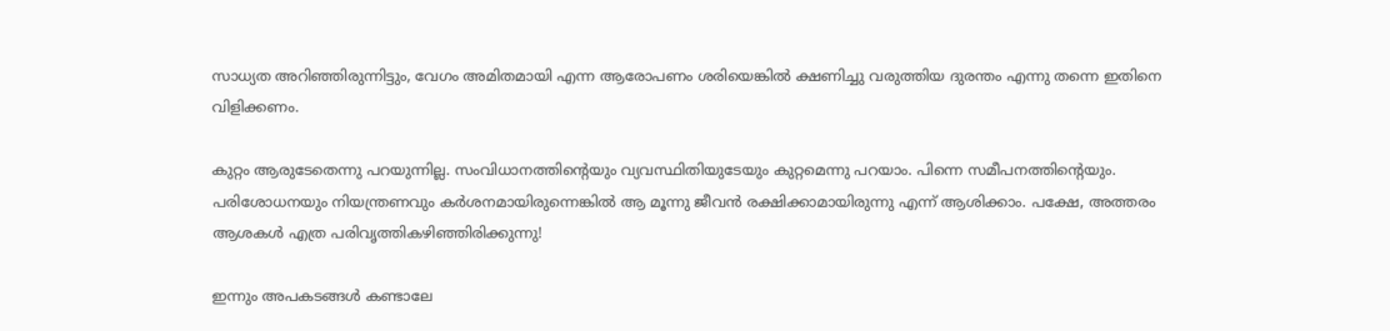സാധ്യത അറിഞ്ഞിരുന്നിട്ടും, വേഗം അമിതമായി എന്ന ആരോപണം ശരിയെങ്കില്‍ ക്ഷണിച്ചു വരുത്തിയ ദുരന്തം എന്നു തന്നെ ഇതിനെ വിളിക്കണം.

കുറ്റം ആരുടേതെന്നു പറയുന്നില്ല. സംവിധാനത്തിന്റെയും വ്യവസ്ഥിതിയുടേയും കുറ്റമെന്നു പറയാം. പിന്നെ സമീപനത്തിന്റെയും. പരിശോധനയും നിയന്ത്രണവും കര്‍ശനമായിരുന്നെങ്കില്‍ ആ മൂന്നു ജീവന്‍ രക്ഷിക്കാമായിരുന്നു എന്ന് ആശിക്കാം. പക്ഷേ, അത്തരം ആശകള്‍ എത്ര പരിവൃത്തികഴിഞ്ഞിരിക്കുന്നു!

ഇന്നും അപകടങ്ങള്‍ കണ്ടാലേ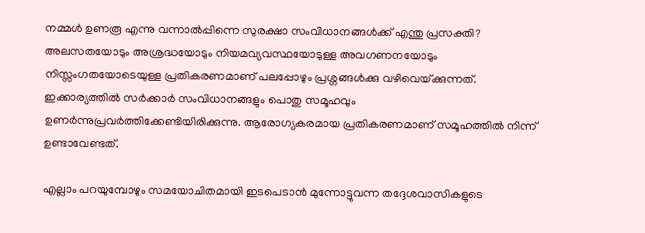നമ്മള്‍ ഉണരൂ എന്നു വന്നാല്‍പ്പിന്നെ സുരക്ഷാ സംവിധാനങ്ങള്‍ക്ക് എന്തു പ്രസക്തി? അലസതയോടും അശ്രദ്ധയോടും നിയമവ്യവസ്ഥയോടുള്ള അവഗണനയോടും നിസ്സംഗതയോടെയുള്ള പ്രതികരണമാണ് പലപ്പോഴും പ്രശ്നങ്ങള്‍ക്കു വഴിവെയ്‌ക്കുന്നത്. ഇക്കാര്യത്തില്‍ സര്‍ക്കാര്‍ സംവിധാനങ്ങളും പൊതു സമൂഹവും ഉണര്‍ന്നുപ്രവര്‍ത്തിക്കേണ്ടിയിരിക്കുന്നു. ആരോഗ്യകരമായ പ്രതികരണമാണ് സമൂഹത്തില്‍ നിന്ന് ഉണ്ടാവേണ്ടത്.

എല്ലാം പറയുമ്പോഴും സമയോചിതമായി ഇടപെടാന്‍ മുന്നോട്ടുവന്ന തദ്ദേശവാസികളുടെ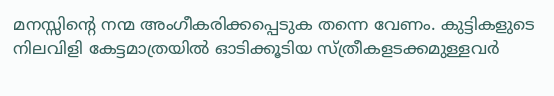മനസ്സിന്റെ നന്മ അംഗീകരിക്കപ്പെടുക തന്നെ വേണം. കുട്ടികളുടെ നിലവിളി കേട്ടമാത്രയില്‍ ഓടിക്കൂടിയ സ്ത്രീകളടക്കമുള്ളവര്‍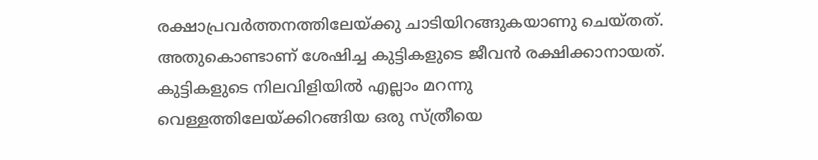രക്ഷാപ്രവര്‍ത്തനത്തിലേയ്‌ക്കു ചാടിയിറങ്ങുകയാണു ചെയ്തത്. അതുകൊണ്ടാണ് ശേഷിച്ച കുട്ടികളുടെ ജീവന്‍ രക്ഷിക്കാനായത്. കുട്ടികളുടെ നിലവിളിയില്‍ എല്ലാം മറന്നു വെള്ളത്തിലേയ്‌ക്കിറങ്ങിയ ഒരു സ്ത്രീയെ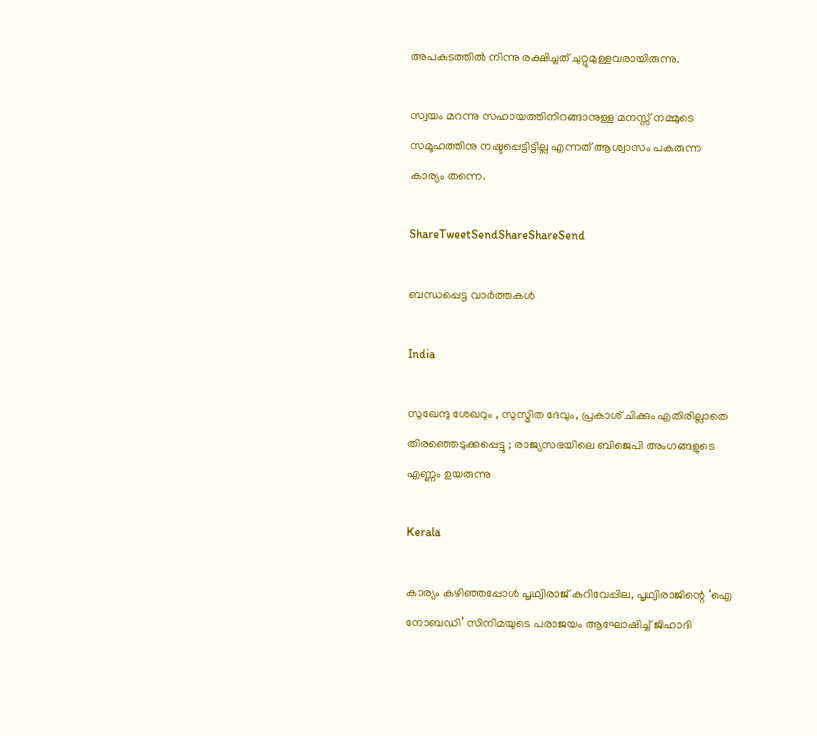അപകടത്തില്‍ നിന്നു രക്ഷിച്ചത് ചുറ്റുമുള്ളവരായിരുന്നു.

സ്വയം മറന്നു സഹായത്തിനിറങ്ങാനുള്ള മനസ്സ് നമ്മുടെ സമൂഹത്തിനു നഷ്ടപ്പെട്ടിട്ടില്ല എന്നത് ആശ്വാസം പകരുന്ന കാര്യം തന്നെ.

ShareTweetSendShareShareSend

ബന്ധപ്പെട്ട വാര്‍ത്തകള്‍

India

സുഖേന്ദു ശേഖറും , സുസ്മിത ദേവും, പ്രകാശ് ചിക്കും എതിരില്ലാതെ തിരഞ്ഞെടുക്കപ്പെട്ടു ; രാജ്യസഭയിലെ ബിജെപി അംഗങ്ങളുടെ എണ്ണം ഉയരുന്നു

Kerala

കാര്യം കഴിഞ്ഞപ്പോള്‍ പൃഥ്വിരാജ് കറിവേപ്പില, പൃഥ്വിരാജിന്റെ ‘ഐ നോബഡി’ സിനിമയുടെ പരാജയം ആഘോഷിച്ച് ജിഹാദി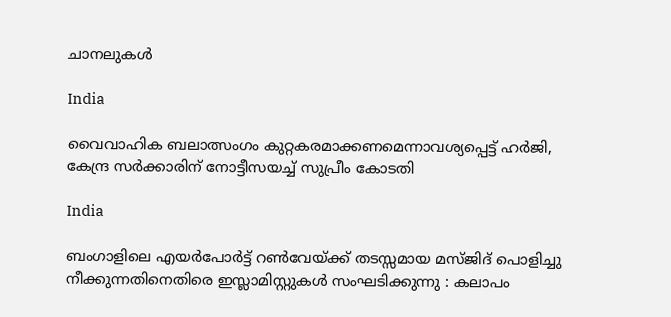ചാനലുകള്‍

India

വൈവാഹിക ബലാത്സംഗം കുറ്റകരമാക്കണമെന്നാവശ്യപ്പെട്ട് ഹര്‍ജി, കേന്ദ്ര സര്‍ക്കാരിന് നോട്ടീസയച്ച് സുപ്രീം കോടതി

India

ബംഗാളിലെ എയര്‍പോര്‍ട്ട് റണ്‍വേയ്‌ക്ക് തടസ്സമായ മസ്ജിദ് പൊളിച്ചു നീക്കുന്നതിനെതിരെ ഇസ്ലാമിസ്റ്റുകൾ സംഘടിക്കുന്നു : കലാപം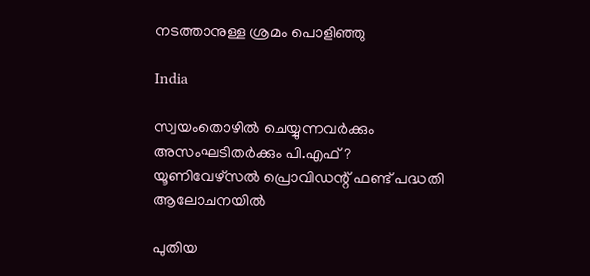നടത്താനുള്ള ശ്രമം പൊളിഞ്ഞു

India

സ്വയംതൊഴില്‍ ചെയ്യുന്നവര്‍ക്കും അസംഘടിതര്‍ക്കും പി.എഫ് ? യൂണിവേഴ്സല്‍ പ്രൊവിഡന്റ് ഫണ്ട് പദ്ധതി ആലോചനയില്‍

പുതിയ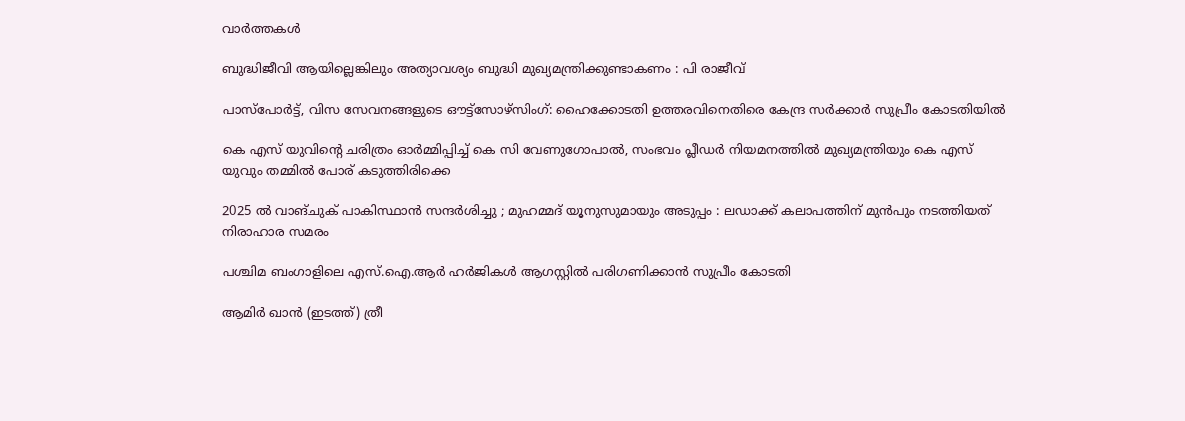വാര്‍ത്തകള്‍

ബുദ്ധിജീവി ആയില്ലെങ്കിലും അത്യാവശ്യം ബുദ്ധി മുഖ്യമന്ത്രിക്കുണ്ടാകണം : പി രാജീവ്

പാസ്പോര്‍ട്ട്, വിസ സേവനങ്ങളുടെ ഔട്ട്സോഴ്സിംഗ്: ഹൈക്കോടതി ഉത്തരവിനെതിരെ കേന്ദ്ര സര്‍ക്കാര്‍ സുപ്രീം കോടതിയില്‍

കെ എസ് യുവിന്റെ ചരിത്രം ഓര്‍മ്മിപ്പിച്ച് കെ സി വേണുഗോപാല്‍, സംഭവം പ്ലീഡര്‍ നിയമനത്തില്‍ മുഖ്യമന്ത്രിയും കെ എസ് യുവും തമ്മില്‍ പോര് കടുത്തിരിക്കെ

2025 ൽ വാങ്ചുക് പാകിസ്ഥാൻ സന്ദർശിച്ചു ; മുഹമ്മദ് യൂനുസുമായും അടുപ്പം : ലഡാക്ക് കലാപത്തിന് മുൻപും നടത്തിയത് നിരാഹാര സമരം

പശ്ചിമ ബംഗാളിലെ എസ്.ഐ.ആര്‍ ഹര്‍ജികള്‍ ആഗസ്റ്റില്‍ പരിഗണിക്കാന്‍ സുപ്രീം കോടതി

ആമിര്‍ ഖാന്‍ (ഇടത്ത്) ത്രീ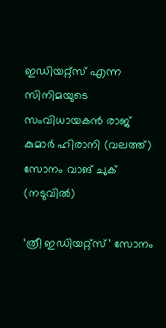ഇഡിയറ്റ്സ് എന്ന സിനിമയുടെ സംവിധായകന്‍ രാജ് കുമാര്‍ ഹിരാനി (വലത്ത്) സോനം വാങ് ചുക് (നടുവില്‍)

‘ത്രീ ഇഡിയറ്റ്‌സ്’ സോനം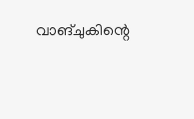വാങ്‌ചുകിന്റെ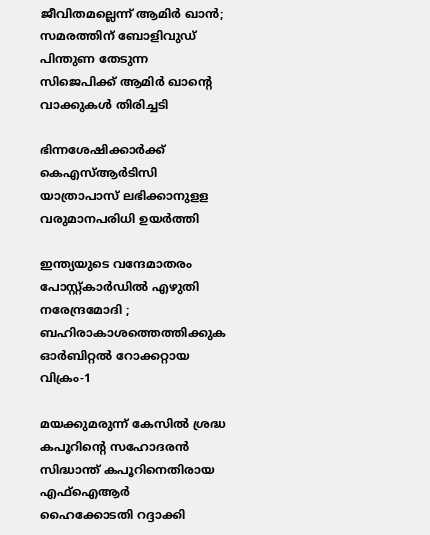ജീവിതമല്ലെന്ന് ആമിര്‍ ഖാന്‍; സമരത്തിന് ബോളിവുഡ് പിന്തുണ തേടുന്ന സിജെപിക്ക് ആമിര്‍ ഖാന്റെ വാക്കുകള്‍ തിരിച്ചടി

ഭിന്നശേഷിക്കാര്‍ക്ക് കെഎസ്ആര്‍ടിസി യാത്രാപാസ് ലഭിക്കാനുളള വരുമാനപരിധി ഉയര്‍ത്തി

ഇന്ത്യയുടെ വന്ദേമാതരം പോസ്റ്റ്കാർഡിൽ എഴുതി നരേന്ദ്രമോദി ; ബഹിരാകാശത്തെത്തിക്കുക ഓർബിറ്റൽ റോക്കറ്റായ വിക്രം-1

മയക്കുമരുന്ന് കേസില്‍ ശ്രദ്ധ കപൂറിന്റെ സഹോദരന്‍ സിദ്ധാന്ത് കപൂറിനെതിരായ എഫ്‌ഐആര്‍ ഹൈക്കോടതി റദ്ദാക്കി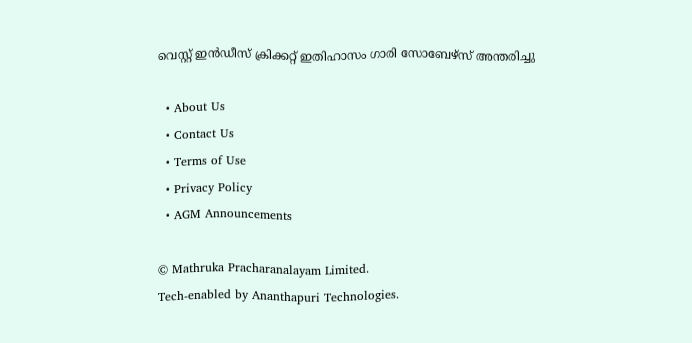വെസ്റ്റ് ഇന്‍ഡീസ് ക്രിക്കറ്റ് ഇതിഹാസം ഗാരി സോബേഴ്‌സ് അന്തരിച്ചു

  • About Us
  • Contact Us
  • Terms of Use
  • Privacy Policy
  • AGM Announcements

© Mathruka Pracharanalayam Limited.
Tech-enabled by Ananthapuri Technologies.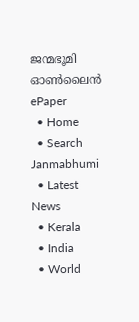ജന്മഭൂമി ഓണ്‍ലൈന്‍
ePaper
  • Home
  • Search Janmabhumi
  • Latest News
  • Kerala
  • India
  • World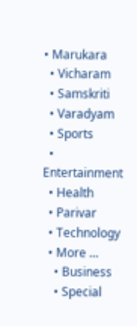• Marukara
  • Vicharam
  • Samskriti
  • Varadyam
  • Sports
  • Entertainment
  • Health
  • Parivar
  • Technology
  • More …
    • Business
    • Special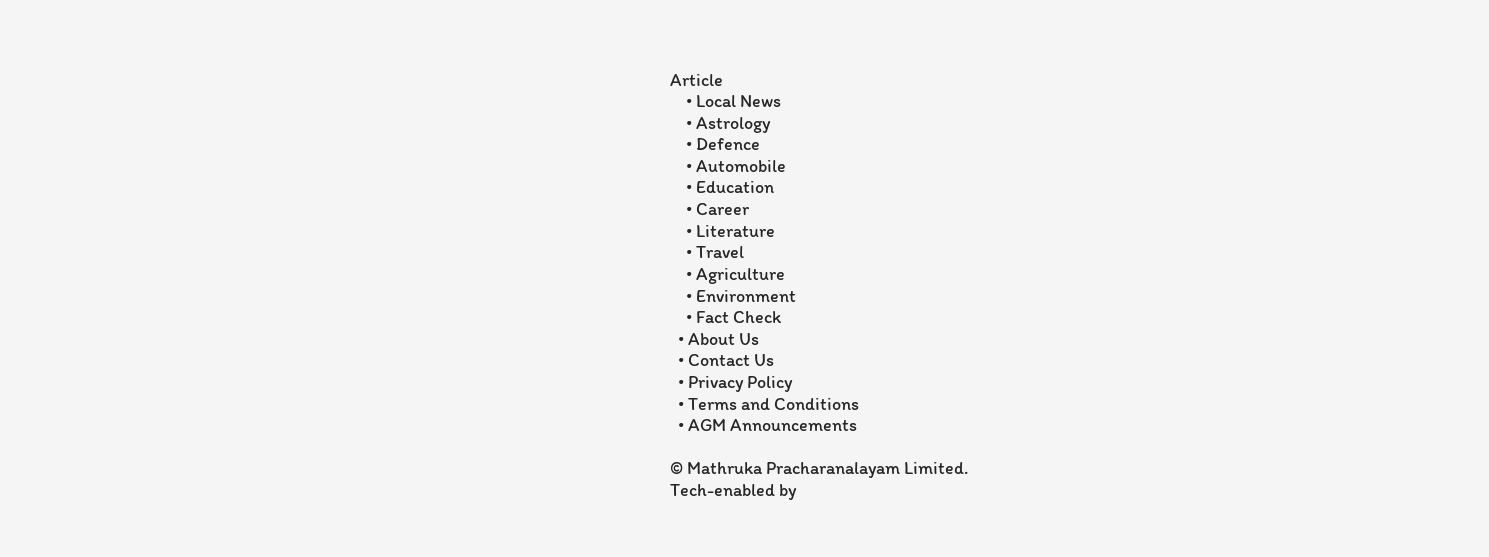Article
    • Local News
    • Astrology
    • Defence
    • Automobile
    • Education
    • Career
    • Literature
    • Travel
    • Agriculture
    • Environment
    • Fact Check
  • About Us
  • Contact Us
  • Privacy Policy
  • Terms and Conditions
  • AGM Announcements

© Mathruka Pracharanalayam Limited.
Tech-enabled by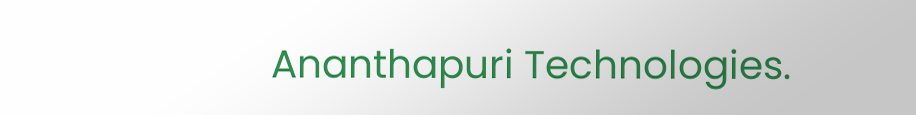Ananthapuri Technologies.